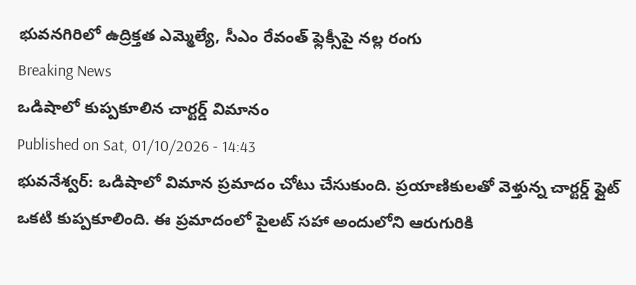భువనగిరిలో ఉద్రిక్తత ఎమ్మెల్యే, సీఎం రేవంత్ ఫ్లెక్సీపై నల్ల రంగు
Breaking News
ఒడిషాలో కుప్పకూలిన చార్టర్డ్ విమానం
Published on Sat, 01/10/2026 - 14:43
భువనేశ్వర్: ఒడిషాలో విమాన ప్రమాదం చోటు చేసుకుంది. ప్రయాణికులతో వెళ్తున్న చార్టర్డ్ ఫ్లైట్ ఒకటి కుప్పకూలింది. ఈ ప్రమాదంలో పైలట్ సహా అందులోని ఆరుగురికి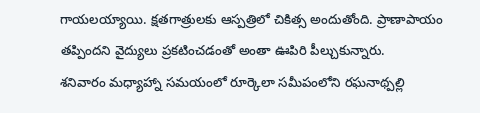గాయలయ్యాయి. క్షతగాత్రులకు ఆస్పత్రిలో చికిత్స అందుతోంది. ప్రాణాపాయం తప్పిందని వైద్యులు ప్రకటించడంతో అంతా ఊపిరి పీల్చుకున్నారు.
శనివారం మధ్యాహ్నా సమయంలో రూర్కెలా సమీపంలోని రఘనాథ్పల్లి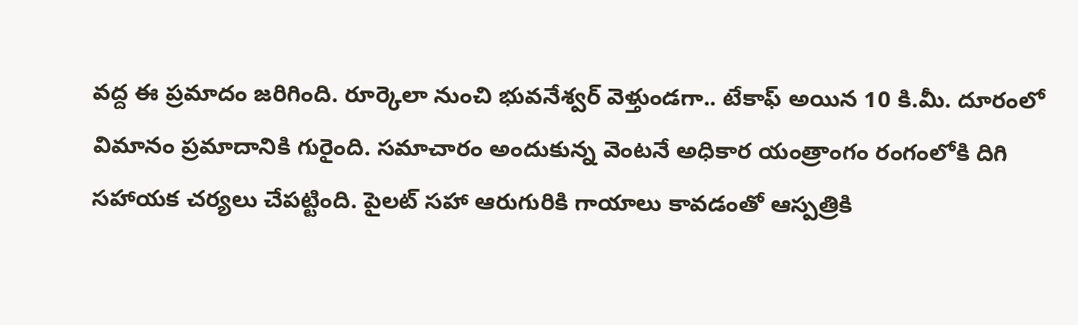వద్ద ఈ ప్రమాదం జరిగింది. రూర్కెలా నుంచి భువనేశ్వర్ వెళ్తుండగా.. టేకాఫ్ అయిన 10 కి.మీ. దూరంలో విమానం ప్రమాదానికి గురైంది. సమాచారం అందుకున్న వెంటనే అధికార యంత్రాంగం రంగంలోకి దిగి సహాయక చర్యలు చేపట్టింది. పైలట్ సహా ఆరుగురికి గాయాలు కావడంతో ఆస్పత్రికి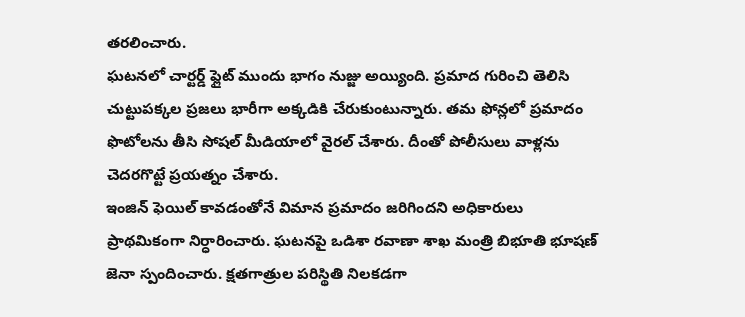తరలించారు.
ఘటనలో చార్టర్డ్ ఫ్లైట్ ముందు భాగం నుజ్జు అయ్యింది. ప్రమాద గురించి తెలిసి చుట్టుపక్కల ప్రజలు భారీగా అక్కడికి చేరుకుంటున్నారు. తమ ఫోన్లలో ప్రమాదం ఫొటోలను తీసి సోషల్ మీడియాలో వైరల్ చేశారు. దీంతో పోలీసులు వాళ్లను చెదరగొట్టే ప్రయత్నం చేశారు.
ఇంజిన్ ఫెయిల్ కావడంతోనే విమాన ప్రమాదం జరిగిందని అధికారులు ప్రాథమికంగా నిర్ధారించారు. ఘటనపై ఒడిశా రవాణా శాఖ మంత్రి బిభూతి భూషణ్ జెనా స్పందించారు. క్షతగాత్రుల పరిస్థితి నిలకడగా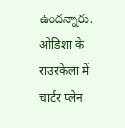ఉందన్నారు.
ओडिशा के राउरकेला में चार्टर प्लेन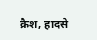क्रैश, हादसे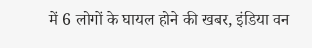में 6 लोगों के घायल होने की खबर, इंडिया वन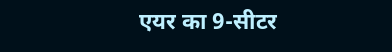एयर का 9-सीटर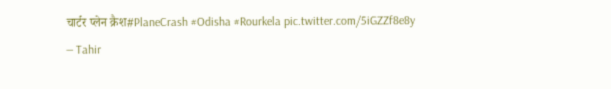चार्टर प्लेन क्रैश#PlaneCrash #Odisha #Rourkela pic.twitter.com/5iGZZf8e8y
— Tahir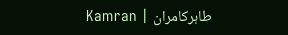Kamran | طاہرکامران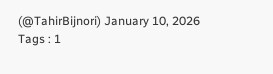(@TahirBijnori) January 10, 2026
Tags : 1